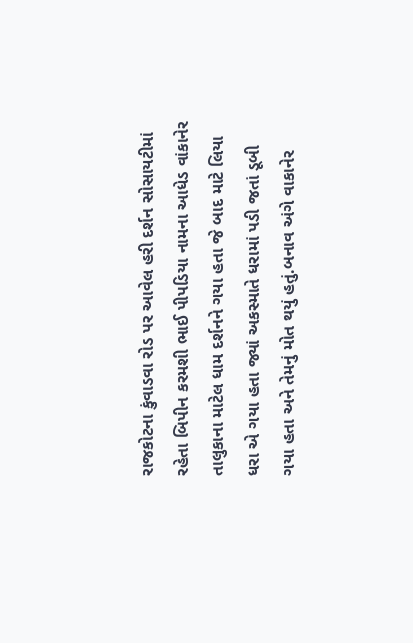રાજકોટના કુંવાડવા રોડ પર આવેલ હરી દર્શન સોસાયટીમાં રહેતા બિપીન કરમશી ભાઈ પીપડિયા નામના આધેડ વાંકાનેર તાલુકાના માટેલ ધામ દર્શનને ગયા હતા જે બાદ માટે લિયા ધરા એ ગયા હતા જ્યાં અકસ્માતે ધરામાં પડી જતાં ડૂબી ગયા હતા અને તેમનું મોત થયું હતું.બનાવ અંગે વાકાનેર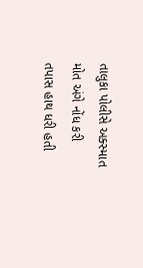તાલુકા પોલીસે અક્સ્માત મોત અંગે નોંધ કરી તપાસ હાથ ધરી હતી